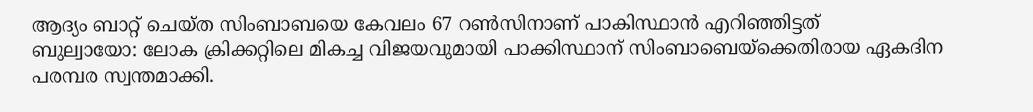ആദ്യം ബാറ്റ് ചെയ്ത സിംബാബയെ കേവലം 67 റണ്‍സിനാണ് പാകിസ്ഥാന്‍ എറിഞ്ഞിട്ടത്
ബുല്വായോ: ലോക ക്രിക്കറ്റിലെ മികച്ച വിജയവുമായി പാക്കിസ്ഥാന് സിംബാബെയ്ക്കെതിരായ ഏകദിന പരമ്പര സ്വന്തമാക്കി.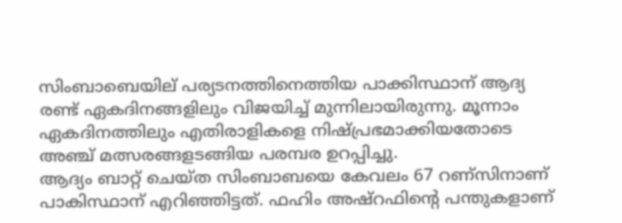സിംബാബെയില് പര്യടനത്തിനെത്തിയ പാക്കിസ്ഥാന് ആദ്യ രണ്ട് ഏകദിനങ്ങളിലും വിജയിച്ച് മുന്നിലായിരുന്നു. മൂന്നാം ഏകദിനത്തിലും എതിരാളികളെ നിഷ്പ്രഭമാക്കിയതോടെ അഞ്ച് മത്സരങ്ങളടങ്ങിയ പരമ്പര ഉറപ്പിച്ചു.
ആദ്യം ബാറ്റ് ചെയ്ത സിംബാബയെ കേവലം 67 റണ്സിനാണ് പാകിസ്ഥാന് എറിഞ്ഞിട്ടത്. ഫഹിം അഷ്റഫിന്റെ പന്തുകളാണ്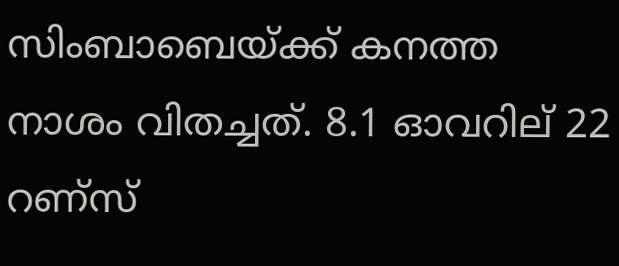സിംബാബെയ്ക്ക് കനത്ത നാശം വിതച്ചത്. 8.1 ഓവറില് 22 റണ്സ്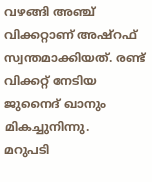വഴങ്ങി അഞ്ച് വിക്കറ്റാണ് അഷ്റഫ് സ്വന്തമാക്കിയത്. രണ്ട് വിക്കറ്റ് നേടിയ ജുനൈദ് ഖാനും മികച്ചുനിന്നു.
മറുപടി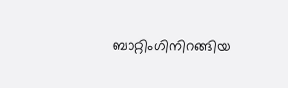ബാറ്റിംഗിനിറങ്ങിയ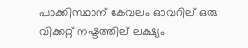പാക്കിസ്ഥാന് കേവലം ഓവറില് ഒരു വിക്കറ്റ് നഷ്ടത്തില് ലക്ഷ്യം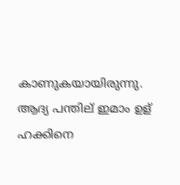കാണുകയായിരുന്നു. ആദ്യ പന്തില് ഇമാം ഉള് ഹക്കിനെ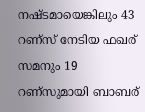നഷ്ടമായെങ്കിലും 43 റണ്സ് നേടിയ ഫഖര് സമനും 19 റണ്സുമായി ബാബര്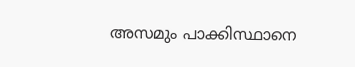അസമും പാക്കിസ്ഥാനെ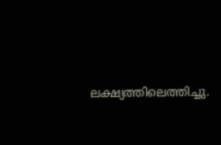ലക്ഷ്യത്തിലെത്തിച്ചു.